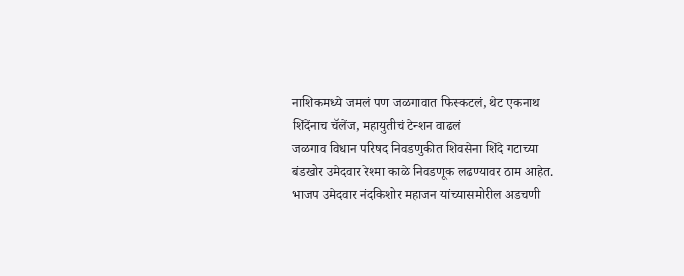नाशिकमध्ये जमलं पण जळगावात फिस्कटलं, थेट एकनाथ शिंदेंनाच चॅलेंज, महायुतीचं टेन्शन वाढलं
जळगाव विधान परिषद निवडणुकीत शिवसेना शिंदे गटाच्या बंडखोर उमेदवार रेश्मा काळे निवडणूक लढण्यावर ठाम आहेत. भाजप उमेदवार नंदकिशोर महाजन यांच्यासमोरील अडचणी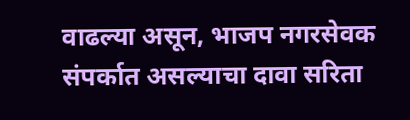वाढल्या असून, भाजप नगरसेवक संपर्कात असल्याचा दावा सरिता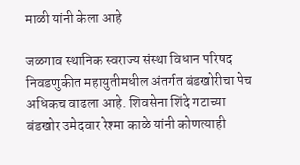माळी यांनी केला आहे

जळगाव स्थानिक स्वराज्य संस्था विधान परिषद निवडणुकीत महायुतीमधील अंतर्गत बंडखोरीचा पेच अधिकच वाढला आहे. शिवसेना शिंदे गटाच्या बंडखोर उमेदवार रेश्मा काळे यांनी कोणत्याही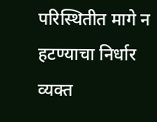परिस्थितीत मागे न हटण्याचा निर्धार व्यक्त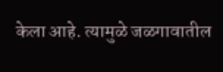केला आहे. त्यामुळे जळगावातील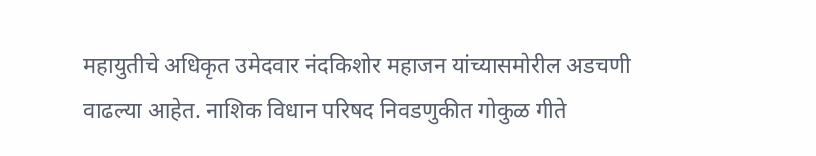महायुतीचे अधिकृत उमेदवार नंदकिशोर महाजन यांच्यासमोरील अडचणी वाढल्या आहेत. नाशिक विधान परिषद निवडणुकीत गोकुळ गीते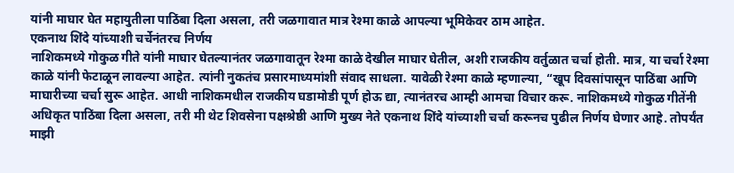यांनी माघार घेत महायुतीला पाठिंबा दिला असला, तरी जळगावात मात्र रेश्मा काळे आपल्या भूमिकेवर ठाम आहेत.
एकनाथ शिंदे यांच्याशी चर्चेनंतरच निर्णय
नाशिकमध्ये गोकुळ गीते यांनी माघार घेतल्यानंतर जळगावातून रेश्मा काळे देखील माघार घेतील, अशी राजकीय वर्तुळात चर्चा होती. मात्र, या चर्चा रेश्मा काळे यांनी फेटाळून लावल्या आहेत. त्यांनी नुकतंच प्रसारमाध्यमांशी संवाद साधला. यावेळी रेश्मा काळे म्हणाल्या, “खूप दिवसांपासून पाठिंबा आणि माघारीच्या चर्चा सुरू आहेत. आधी नाशिकमधील राजकीय घडामोडी पूर्ण होऊ द्या, त्यानंतरच आम्ही आमचा विचार करू. नाशिकमध्ये गोकुळ गीतेंनी अधिकृत पाठिंबा दिला असला, तरी मी थेट शिवसेना पक्षश्रेष्ठी आणि मुख्य नेते एकनाथ शिंदे यांच्याशी चर्चा करूनच पुढील निर्णय घेणार आहे. तोपर्यंत माझी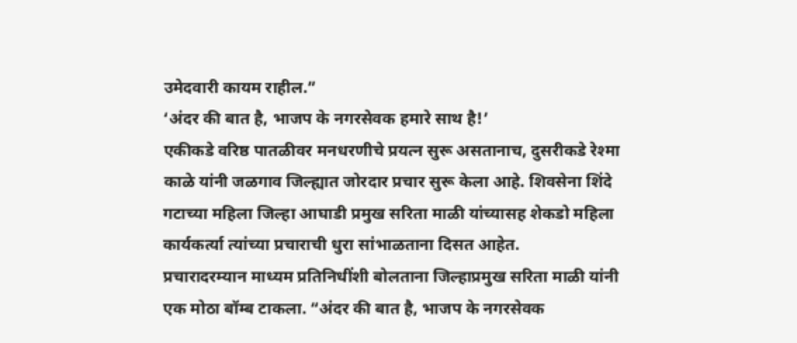उमेदवारी कायम राहील.”
‘अंदर की बात है, भाजप के नगरसेवक हमारे साथ है!’
एकीकडे वरिष्ठ पातळीवर मनधरणीचे प्रयत्न सुरू असतानाच, दुसरीकडे रेश्मा काळे यांनी जळगाव जिल्ह्यात जोरदार प्रचार सुरू केला आहे. शिवसेना शिंदे गटाच्या महिला जिल्हा आघाडी प्रमुख सरिता माळी यांच्यासह शेकडो महिला कार्यकर्त्या त्यांच्या प्रचाराची धुरा सांभाळताना दिसत आहेत.
प्रचारादरम्यान माध्यम प्रतिनिधींशी बोलताना जिल्हाप्रमुख सरिता माळी यांनी एक मोठा बॉम्ब टाकला. “अंदर की बात है, भाजप के नगरसेवक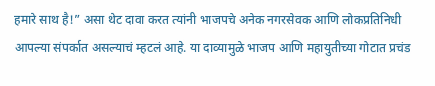हमारे साथ है!” असा थेट दावा करत त्यांनी भाजपचे अनेक नगरसेवक आणि लोकप्रतिनिधी आपल्या संपर्कात असल्याचं म्हटलं आहे. या दाव्यामुळे भाजप आणि महायुतीच्या गोटात प्रचंड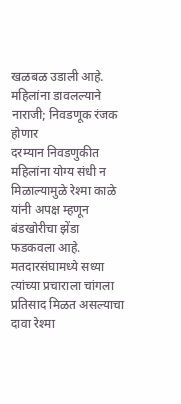खळबळ उडाली आहे.
महिलांना डावलल्याने नाराजी; निवडणूक रंजक होणार
दरम्यान निवडणुकीत महिलांना योग्य संधी न मिळाल्यामुळे रेश्मा काळे यांनी अपक्ष म्हणून बंडखोरीचा झेंडा फडकवला आहे. मतदारसंघामध्ये सध्या त्यांच्या प्रचाराला चांगला प्रतिसाद मिळत असल्याचा दावा रेश्मा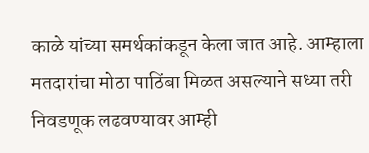काळे यांच्या समर्थकांकडून केला जात आहे. आम्हाला मतदारांचा मोठा पाठिंबा मिळत असल्याने सध्या तरी निवडणूक लढवण्यावर आम्ही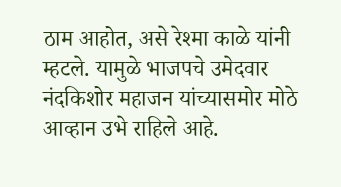ठाम आहोत, असे रेश्मा काळे यांनी म्हटले. यामुळे भाजपचे उमेदवार नंदकिशोर महाजन यांच्यासमोर मोठे आव्हान उभे राहिले आहे.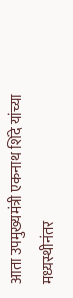आता उपमुख्यमंत्री एकनाथ शिंदे यांच्या मध्यस्थीनंतर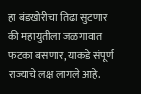हा बंडखोरीचा तिढा सुटणार की महायुतीला जळगावात फटका बसणार, याकडे संपूर्ण राज्याचे लक्ष लागले आहे.